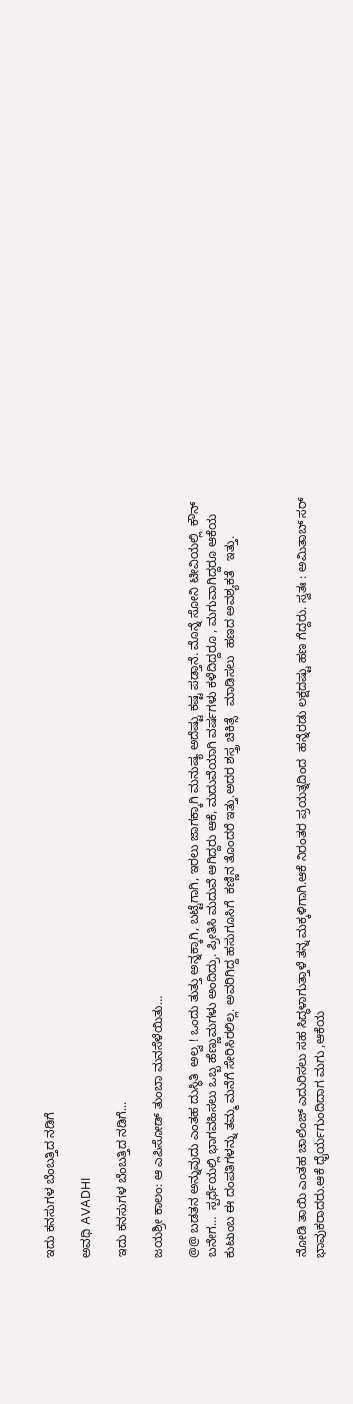ಇದು ಕನಸುಗಳ ಬೆಂಬತ್ತಿದ ನಡಿಗೆ‍

ಅವಧಿ AVADHI

ಇದು ಕನಸುಗಳ ಬೆಂಬತ್ತಿದ ನಡಿಗೆ...

ಜಯಶ್ರೀ ಕಾಲಂ: ಆ ಎಪಿಸೋಡ್ ತುಂಬಾ ಮನಸೆಳೆಯಿತು…

@@ ಬಡತನ ಅನ್ನುವುದು ಎಂತಹ ದುಸ್ಥಿತಿ  ಅಲ್ವ ! ಒಂದು ತುತ್ತು ಅನ್ನಕ್ಕಾಗಿ, ಬಟ್ಟೆಗಾಗಿ, ಇರಲು ಜಾಗಕ್ಕಾಗಿ ಮನುಷ್ಯ ಅದೆಷ್ಟು ಕಷ್ಟ ಪಡ್ತಾನೆ. ಮೊನ್ನೆ ಸೋನಿ ಟೀವಿಯಲ್ಲಿ  ಕೌನ್  ಬನೇಗ…  ಸ್ಪರ್ಧೆಯಲ್ಲಿ ಭಾಗವಹಿಸಲು ಒಬ್ಬ ಹೆಣ್ಣುಮಗಳು ಅಂದಿದ್ರು. ಪ್ರೀತಿಸಿ ಮದುವೆ ಆಗಿದ್ದರು ಆಕೆ, ಮದುವೆಯಾಗಿ ವರ್ಷಗಳು ಕಳೆದಿದ್ದರೂ , ಮಗುವಾಗಿದ್ದರೂ ಆಕೆಯ ಕುಟುಂಬ ಈ ದಂಪತಿಗಳನ್ನು ತಮ್ಮ ಮನೆಗೆ ಸೇರಿಸಿರಲಿಲ್ಲ. ಅವರಿಗಿದ್ದ ಹಸುಗೂಸಿಗೆ  ಕಣ್ಣಿನ ತೊಂದರೆ ಇತ್ತು.ಅದರ ಶಸ್ತ್ರ ಚಿಕಿತ್ಸೆ   ಮಾಡಿಸಲು  ಹಣದ ಅವಶ್ಯಕತೆ   ಇತ್ತು.



ನೋಡಿ ತಾಯಿ ಎಂತಹ ಚಾಲೆಂಜ್ ಎದುರಿಸಲು ಸಹ ಸಿದ್ಧಳಾಗುತ್ತಾಳೆ ತನ್ನ ಮಕ್ಕಳಿಗಾಗಿ.ಆಕೆ ನಿರಂತರ ಪ್ರಯತ್ನದಿಂದ  ಹನ್ನೆರಡು ಲಕ್ಷದಷ್ಟು ಹಣ ಗೆದ್ದರು. ಸ್ವತಃ : ಅಮಿತಾಬ್ ಸರ್ ಭಾವುಕರಾದರು.ಆಕೆ ಧೈರ್ಯಗುಂದಿದಾಗ ಮಗು ,ಆಕೆಯ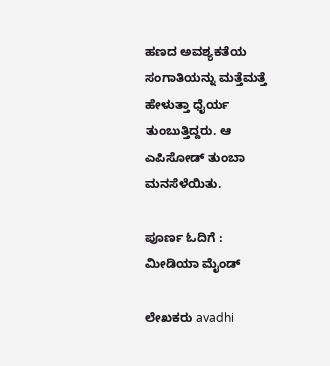ಹಣದ ಅವಶ್ಯಕತೆಯ ಸಂಗಾತಿಯನ್ನು ಮತ್ತೆಮತ್ತೆ ಹೇಳುತ್ತಾ ಧೈರ್ಯ ತುಂಬುತ್ತಿದ್ದರು. ಆ ಎಪಿಸೋಡ್ ತುಂಬಾ ಮನಸೆಳೆಯಿತು.

ಪೂರ್ಣ ಓದಿಗೆ : ಮೀಡಿಯಾ ಮೈಂಡ್

ಲೇಖಕರು avadhi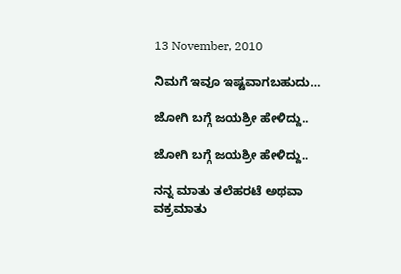13 November, 2010

ನಿಮಗೆ ಇವೂ ಇಷ್ಟವಾಗಬಹುದು…

ಜೋಗಿ ಬಗ್ಗೆ ಜಯಶ್ರೀ ಹೇಳಿದ್ದು..

ಜೋಗಿ ಬಗ್ಗೆ ಜಯಶ್ರೀ ಹೇಳಿದ್ದು..

ನನ್ನ ಮಾತು ತಲೆಹರಟೆ ಅಥವಾ ವಕ್ರಮಾತು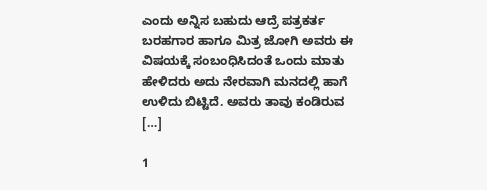ಎಂದು ಅನ್ನಿಸ ಬಹುದು ಆದ್ರೆ ಪತ್ರಕರ್ತ ಬರಹಗಾರ ಹಾಗೂ ಮಿತ್ರ ಜೋಗಿ ಅವರು ಈ ವಿಷಯಕ್ಕೆ ಸಂಬಂಧಿಸಿದಂತೆ ಒಂದು ಮಾತು ಹೇಳಿದರು ಅದು ನೇರವಾಗಿ ಮನದಲ್ಲಿ ಹಾಗೆ ಉಳಿದು ಬಿಟ್ಟಿದೆ. ಅವರು ತಾವು ಕಂಡಿರುವ […]

1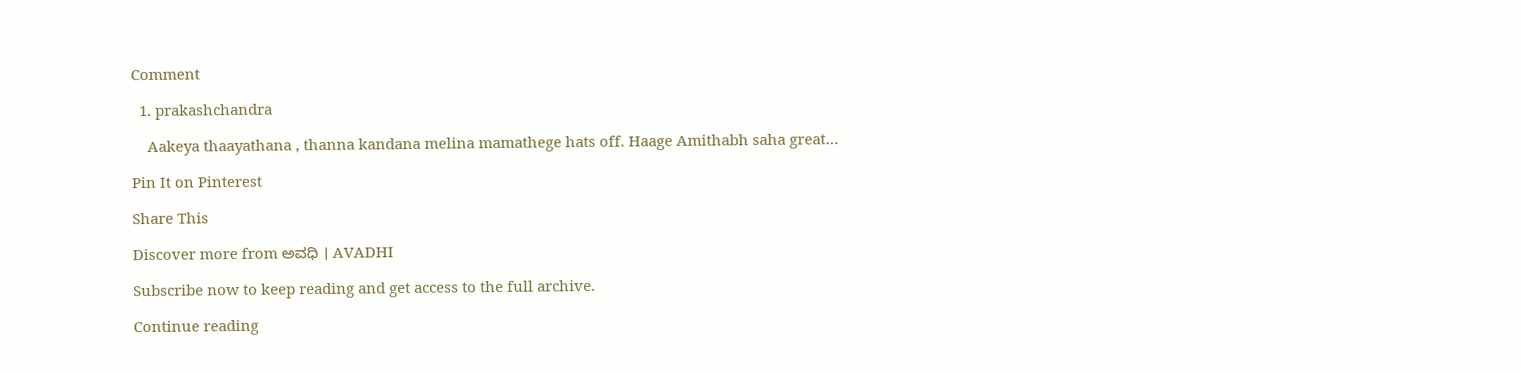Comment

  1. prakashchandra

    Aakeya thaayathana , thanna kandana melina mamathege hats off. Haage Amithabh saha great…

Pin It on Pinterest

Share This

Discover more from ಅವಧಿ । AVADHI

Subscribe now to keep reading and get access to the full archive.

Continue reading